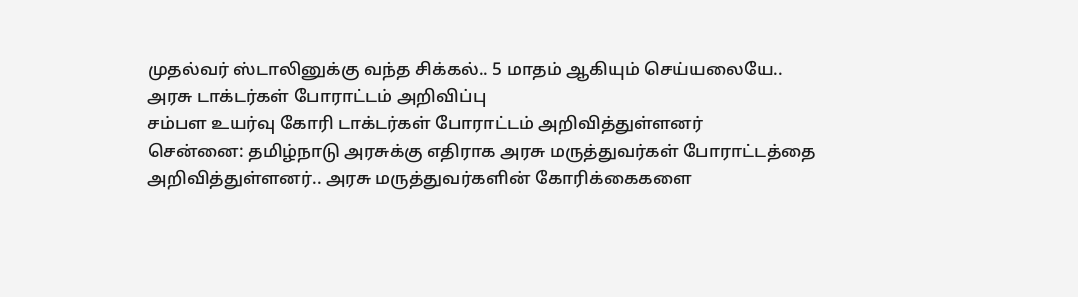முதல்வர் ஸ்டாலினுக்கு வந்த சிக்கல்.. 5 மாதம் ஆகியும் செய்யலையே.. அரசு டாக்டர்கள் போராட்டம் அறிவிப்பு
சம்பள உயர்வு கோரி டாக்டர்கள் போராட்டம் அறிவித்துள்ளனர்
சென்னை: தமிழ்நாடு அரசுக்கு எதிராக அரசு மருத்துவர்கள் போராட்டத்தை அறிவித்துள்ளனர்.. அரசு மருத்துவர்களின் கோரிக்கைகளை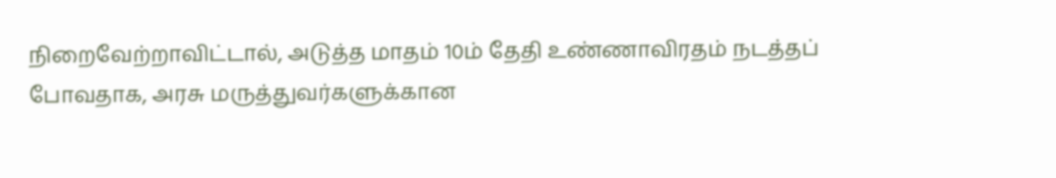நிறைவேற்றாவிட்டால், அடுத்த மாதம் 10ம் தேதி உண்ணாவிரதம் நடத்தப் போவதாக, அரசு மருத்துவர்களுக்கான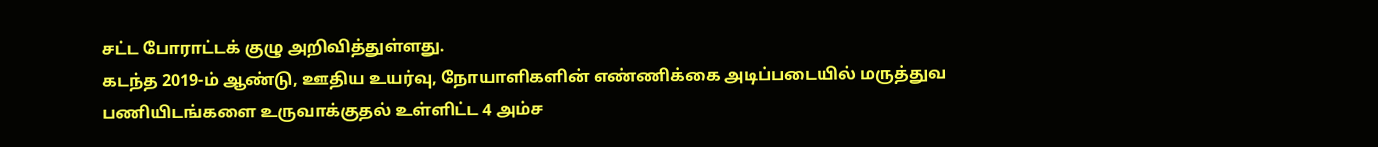சட்ட போராட்டக் குழு அறிவித்துள்ளது.
கடந்த 2019-ம் ஆண்டு, ஊதிய உயர்வு, நோயாளிகளின் எண்ணிக்கை அடிப்படையில் மருத்துவ பணியிடங்களை உருவாக்குதல் உள்ளிட்ட 4 அம்ச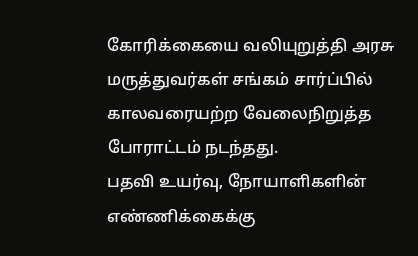கோரிக்கையை வலியுறுத்தி அரசு மருத்துவர்கள் சங்கம் சார்ப்பில் காலவரையற்ற வேலைநிறுத்த போராட்டம் நடந்தது.
பதவி உயர்வு, நோயாளிகளின் எண்ணிக்கைக்கு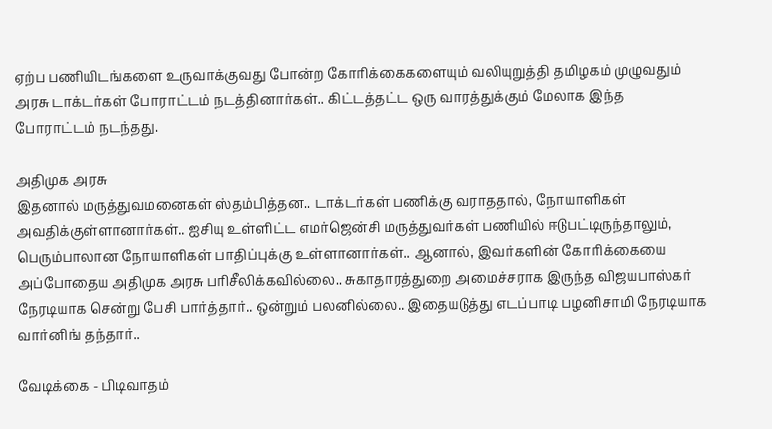ஏற்ப பணியிடங்களை உருவாக்குவது போன்ற கோரிக்கைகளையும் வலியுறுத்தி தமிழகம் முழுவதும் அரசு டாக்டர்கள் போராட்டம் நடத்தினார்கள்.. கிட்டத்தட்ட ஒரு வாரத்துக்கும் மேலாக இந்த போராட்டம் நடந்தது.

அதிமுக அரசு
இதனால் மருத்துவமனைகள் ஸ்தம்பித்தன.. டாக்டர்கள் பணிக்கு வராததால், நோயாளிகள் அவதிக்குள்ளானார்கள்.. ஐசியு உள்ளிட்ட எமர்ஜென்சி மருத்துவர்கள் பணியில் ஈடுபட்டிருந்தாலும், பெரும்பாலான நோயாளிகள் பாதிப்புக்கு உள்ளானார்கள்.. ஆனால், இவர்களின் கோரிக்கையை அப்போதைய அதிமுக அரசு பரிசீலிக்கவில்லை.. சுகாதாரத்துறை அமைச்சராக இருந்த விஜயபாஸ்கர் நேரடியாக சென்று பேசி பார்த்தார்.. ஒன்றும் பலனில்லை.. இதையடுத்து எடப்பாடி பழனிசாமி நேரடியாக வார்னிங் தந்தார்..

வேடிக்கை - பிடிவாதம்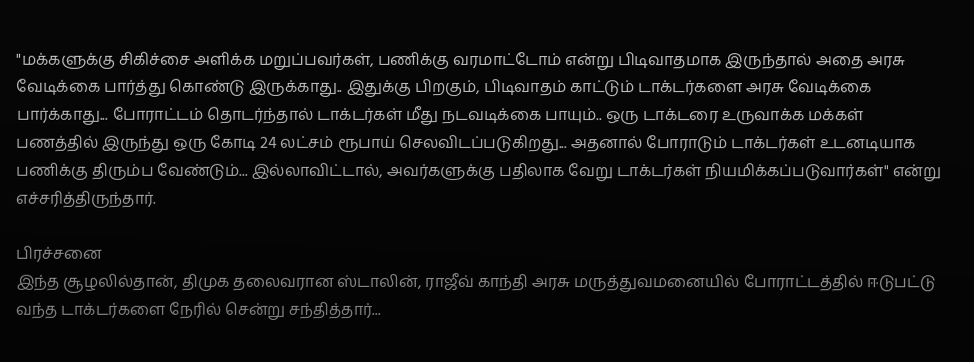"மக்களுக்கு சிகிச்சை அளிக்க மறுப்பவர்கள், பணிக்கு வரமாட்டோம் என்று பிடிவாதமாக இருந்தால் அதை அரசு வேடிக்கை பார்த்து கொண்டு இருக்காது.. இதுக்கு பிறகும், பிடிவாதம் காட்டும் டாக்டர்களை அரசு வேடிக்கை பார்க்காது... போராட்டம் தொடர்ந்தால் டாக்டர்கள் மீது நடவடிக்கை பாயும்.. ஒரு டாக்டரை உருவாக்க மக்கள் பணத்தில் இருந்து ஒரு கோடி 24 லட்சம் ரூபாய் செலவிடப்படுகிறது... அதனால் போராடும் டாக்டர்கள் உடனடியாக பணிக்கு திரும்ப வேண்டும்... இல்லாவிட்டால், அவர்களுக்கு பதிலாக வேறு டாக்டர்கள் நியமிக்கப்படுவார்கள்" என்று எச்சரித்திருந்தார்.

பிரச்சனை
இந்த சூழலில்தான், திமுக தலைவரான ஸ்டாலின், ராஜீவ் காந்தி அரசு மருத்துவமனையில் போராட்டத்தில் ஈடுபட்டு வந்த டாக்டர்களை நேரில் சென்று சந்தித்தார்...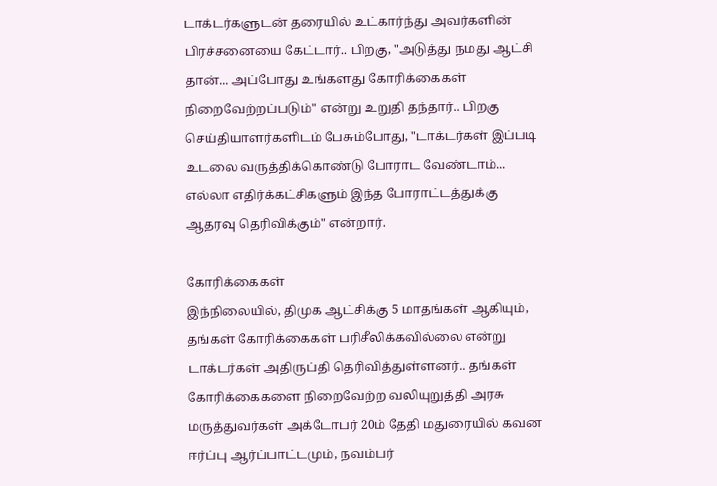டாக்டர்களுடன் தரையில் உட்கார்ந்து அவர்களின் பிரச்சனையை கேட்டார்.. பிறகு, "அடுத்து நமது ஆட்சி தான்... அப்போது உங்களது கோரிக்கைகள் நிறைவேற்றப்படும்" என்று உறுதி தந்தார்.. பிறகு செய்தியாளர்களிடம் பேசும்போது, "டாக்டர்கள் இப்படி உடலை வருத்திக்கொண்டு போராட வேண்டாம்... எல்லா எதிர்க்கட்சிகளும் இந்த போராட்டத்துக்கு ஆதரவு தெரிவிக்கும்" என்றார்.

கோரிக்கைகள்
இந்நிலையில், திமுக ஆட்சிக்கு 5 மாதங்கள் ஆகியும், தங்கள் கோரிக்கைகள் பரிசீலிக்கவில்லை என்று டாக்டர்கள் அதிருப்தி தெரிவித்துள்ளனர்.. தங்கள் கோரிக்கைகளை நிறைவேற்ற வலியுறுத்தி அரசு மருத்துவர்கள் அக்டோபர் 20ம் தேதி மதுரையில் கவன ஈர்ப்பு ஆர்ப்பாட்டமும், நவம்பர்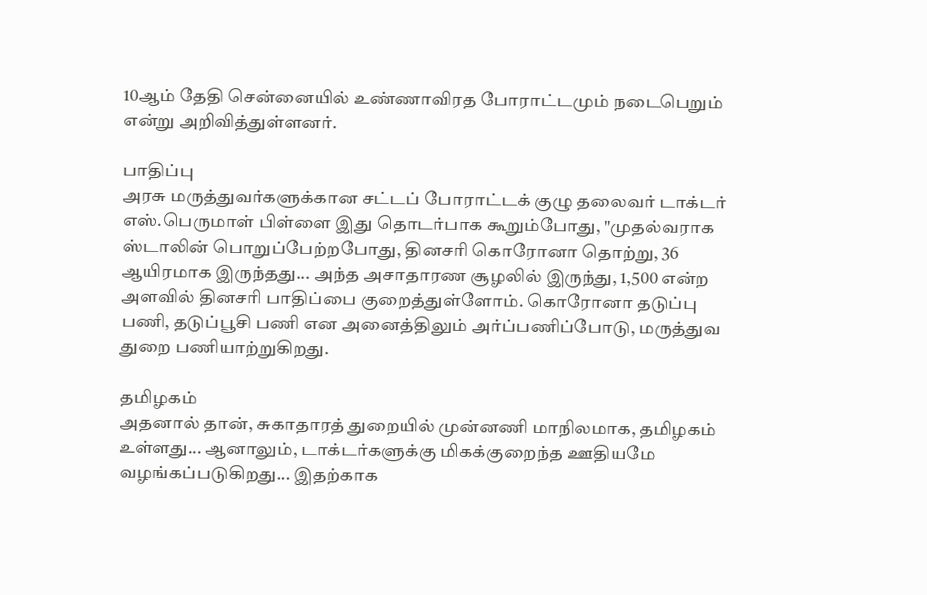10ஆம் தேதி சென்னையில் உண்ணாவிரத போராட்டமும் நடைபெறும் என்று அறிவித்துள்ளனர்.

பாதிப்பு
அரசு மருத்துவர்களுக்கான சட்டப் போராட்டக் குழு தலைவர் டாக்டர் எஸ்.பெருமாள் பிள்ளை இது தொடர்பாக கூறும்போது, "முதல்வராக ஸ்டாலின் பொறுப்பேற்றபோது, தினசரி கொரோனா தொற்று, 36 ஆயிரமாக இருந்தது... அந்த அசாதாரண சூழலில் இருந்து, 1,500 என்ற அளவில் தினசரி பாதிப்பை குறைத்துள்ளோம். கொரோனா தடுப்பு பணி, தடுப்பூசி பணி என அனைத்திலும் அர்ப்பணிப்போடு, மருத்துவ துறை பணியாற்றுகிறது.

தமிழகம்
அதனால் தான், சுகாதாரத் துறையில் முன்னணி மாநிலமாக, தமிழகம் உள்ளது... ஆனாலும், டாக்டர்களுக்கு மிகக்குறைந்த ஊதியமே வழங்கப்படுகிறது... இதற்காக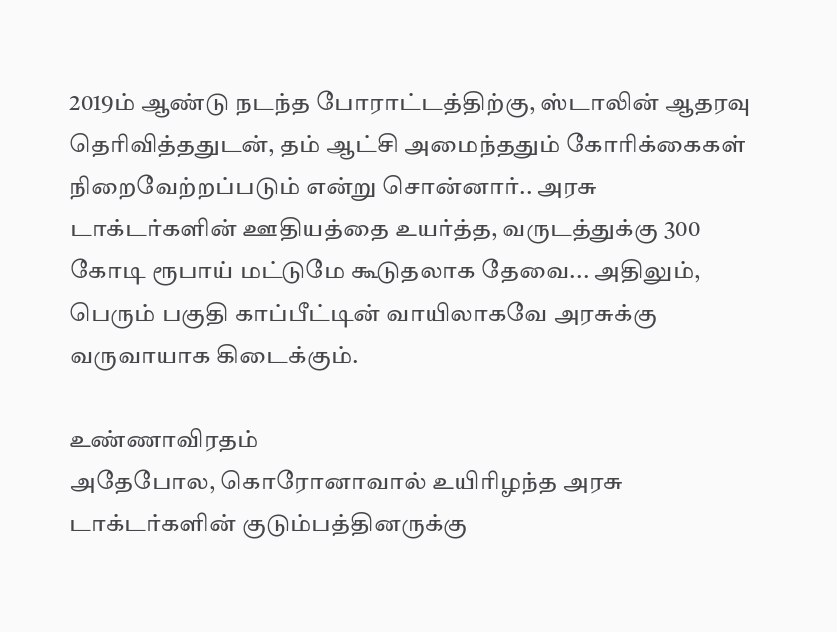2019ம் ஆண்டு நடந்த போராட்டத்திற்கு, ஸ்டாலின் ஆதரவு தெரிவித்ததுடன், தம் ஆட்சி அமைந்ததும் கோரிக்கைகள் நிறைவேற்றப்படும் என்று சொன்னார்.. அரசு டாக்டர்களின் ஊதியத்தை உயர்த்த, வருடத்துக்கு 300 கோடி ரூபாய் மட்டுமே கூடுதலாக தேவை... அதிலும், பெரும் பகுதி காப்பீட்டின் வாயிலாகவே அரசுக்கு வருவாயாக கிடைக்கும்.

உண்ணாவிரதம்
அதேபோல, கொரோனாவால் உயிரிழந்த அரசு டாக்டர்களின் குடும்பத்தினருக்கு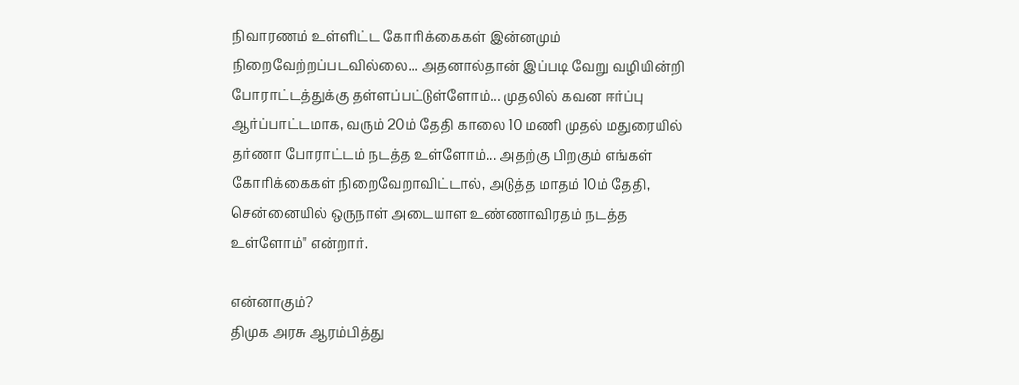நிவாரணம் உள்ளிட்ட கோரிக்கைகள் இன்னமும் நிறைவேற்றப்படவில்லை... அதனால்தான் இப்படி வேறு வழியின்றி போராட்டத்துக்கு தள்ளப்பட்டுள்ளோம்... முதலில் கவன ஈர்ப்பு ஆர்ப்பாட்டமாக, வரும் 20ம் தேதி காலை 10 மணி முதல் மதுரையில் தர்ணா போராட்டம் நடத்த உள்ளோம்... அதற்கு பிறகும் எங்கள் கோரிக்கைகள் நிறைவேறாவிட்டால், அடுத்த மாதம் 10ம் தேதி, சென்னையில் ஒருநாள் அடையாள உண்ணாவிரதம் நடத்த உள்ளோம்" என்றார்.

என்னாகும்?
திமுக அரசு ஆரம்பித்து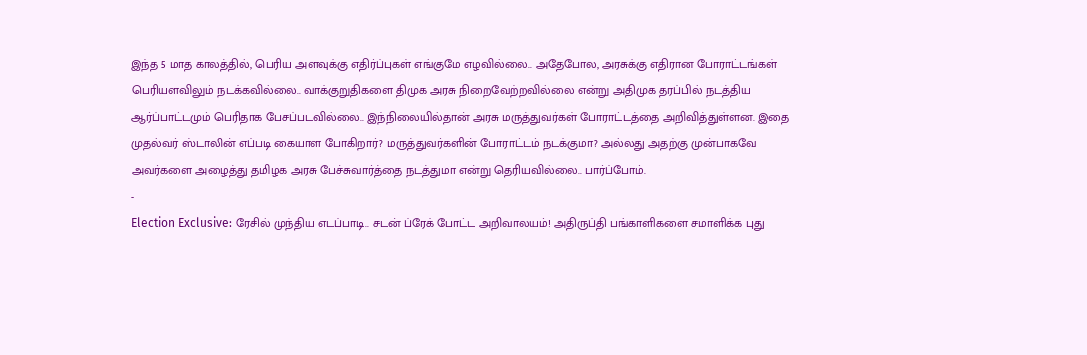இந்த 5 மாத காலத்தில், பெரிய அளவுக்கு எதிர்ப்புகள் எங்குமே எழவில்லை.. அதேபோல, அரசுக்கு எதிரான போராட்டங்கள் பெரியளவிலும் நடக்கவில்லை.. வாக்குறுதிகளை திமுக அரசு நிறைவேற்றவில்லை என்று அதிமுக தரப்பில் நடத்திய ஆர்ப்பாட்டமும் பெரிதாக பேசப்படவில்லை.. இந்நிலையில்தான் அரசு மருத்துவர்கள் போராட்டத்தை அறிவித்துள்ளன. இதை முதல்வர் ஸ்டாலின் எப்படி கையாள போகிறார்? மருத்துவர்களின் போராட்டம் நடக்குமா? அல்லது அதற்கு முன்பாகவே அவர்களை அழைத்து தமிழக அரசு பேச்சுவார்த்தை நடத்துமா என்று தெரியவில்லை.. பார்ப்போம்.
-
Election Exclusive: ரேசில் முந்திய எடப்பாடி.. சடன் ப்ரேக் போட்ட அறிவாலயம்! அதிருப்தி பங்காளிகளை சமாளிக்க புது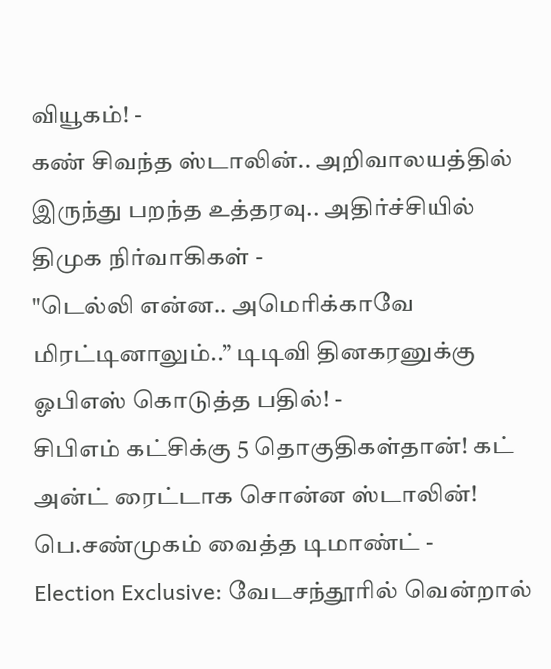வியூகம்! -
கண் சிவந்த ஸ்டாலின்.. அறிவாலயத்தில் இருந்து பறந்த உத்தரவு.. அதிர்ச்சியில் திமுக நிர்வாகிகள் -
"டெல்லி என்ன.. அமெரிக்காவே மிரட்டினாலும்..” டிடிவி தினகரனுக்கு ஓபிஎஸ் கொடுத்த பதில்! -
சிபிஎம் கட்சிக்கு 5 தொகுதிகள்தான்! கட் அன்ட் ரைட்டாக சொன்ன ஸ்டாலின்! பெ.சண்முகம் வைத்த டிமாண்ட் -
Election Exclusive: வேடசந்தூரில் வென்றால்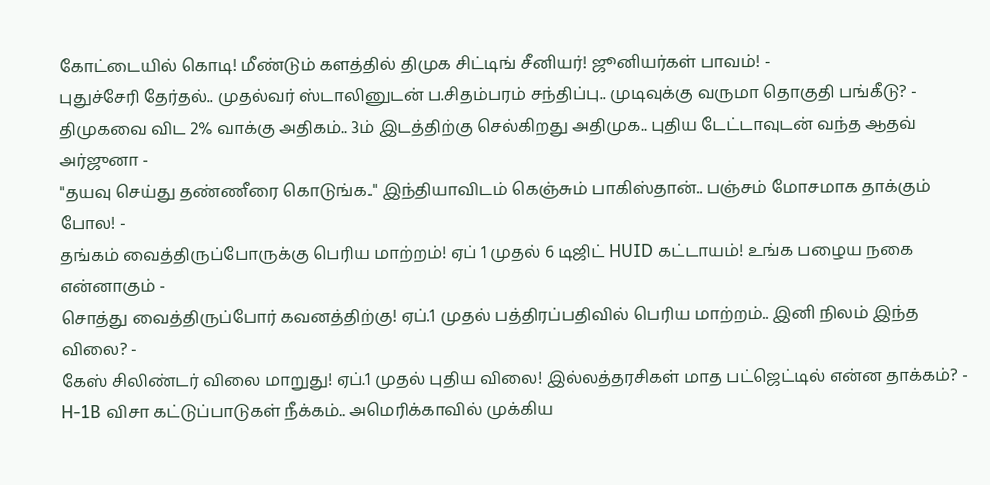கோட்டையில் கொடி! மீண்டும் களத்தில் திமுக சிட்டிங் சீனியர்! ஜூனியர்கள் பாவம்! -
புதுச்சேரி தேர்தல்.. முதல்வர் ஸ்டாலினுடன் ப.சிதம்பரம் சந்திப்பு.. முடிவுக்கு வருமா தொகுதி பங்கீடு? -
திமுகவை விட 2% வாக்கு அதிகம்.. 3ம் இடத்திற்கு செல்கிறது அதிமுக.. புதிய டேட்டாவுடன் வந்த ஆதவ் அர்ஜுனா -
"தயவு செய்து தண்ணீரை கொடுங்க.." இந்தியாவிடம் கெஞ்சும் பாகிஸ்தான்.. பஞ்சம் மோசமாக தாக்கும் போல! -
தங்கம் வைத்திருப்போருக்கு பெரிய மாற்றம்! ஏப் 1 முதல் 6 டிஜிட் HUID கட்டாயம்! உங்க பழைய நகை என்னாகும் -
சொத்து வைத்திருப்போர் கவனத்திற்கு! ஏப்.1 முதல் பத்திரப்பதிவில் பெரிய மாற்றம்.. இனி நிலம் இந்த விலை? -
கேஸ் சிலிண்டர் விலை மாறுது! ஏப்.1 முதல் புதிய விலை! இல்லத்தரசிகள் மாத பட்ஜெட்டில் என்ன தாக்கம்? -
H-1B விசா கட்டுப்பாடுகள் நீக்கம்.. அமெரிக்காவில் முக்கிய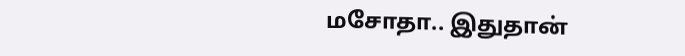மசோதா.. இதுதான்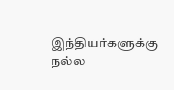இந்தியர்களுக்கு நல்ல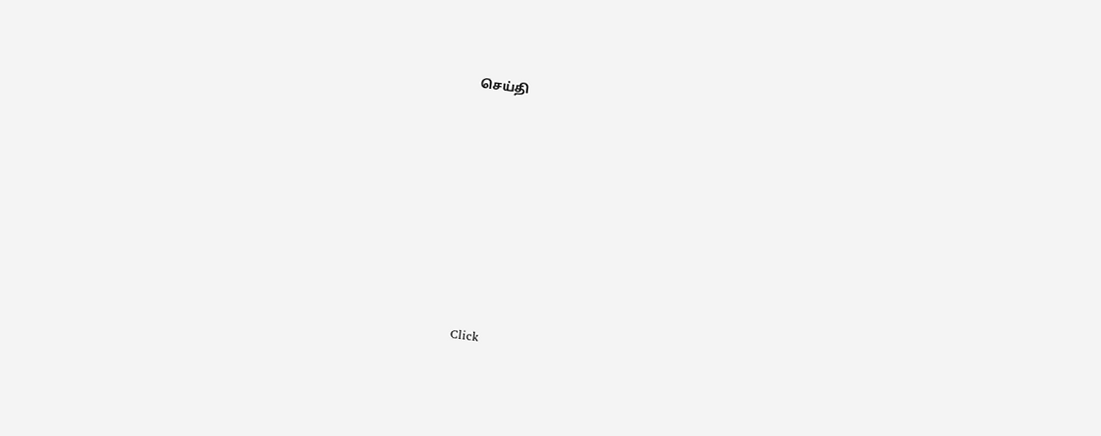செய்தி












Click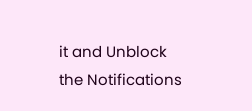it and Unblock the Notifications